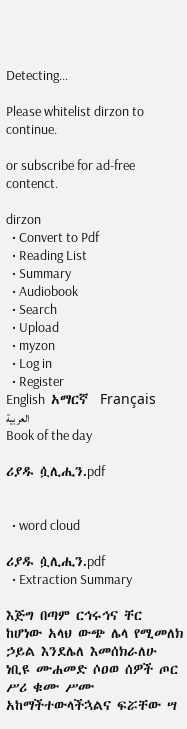Detecting...

Please whitelist dirzon to continue.

or subscribe for ad-free contenct.

dirzon
  • Convert to Pdf
  • Reading List
  • Summary
  • Audiobook
  • Search
  • Upload
  • myzon
  • Log in
  • Register
English  አማርኛ  Français  العربية
Book of the day

ሪያዱ ሷሊሒን.pdf


  • word cloud

ሪያዱ ሷሊሒን.pdf
  • Extraction Summary

እጅግ በጣም ርኅሩኅና ቸር ከሆነው አላህ ውጭ ሌላ የሚመለክ ኃይል እንደሌለ እመሰክራለሁ ነቢዩ ሙሐመድ ሶዐወ ሰዎች ጦር ሥሪ ቁሙ ሥሙ አከማችተውላችኋልና ፍሯቸው ሣ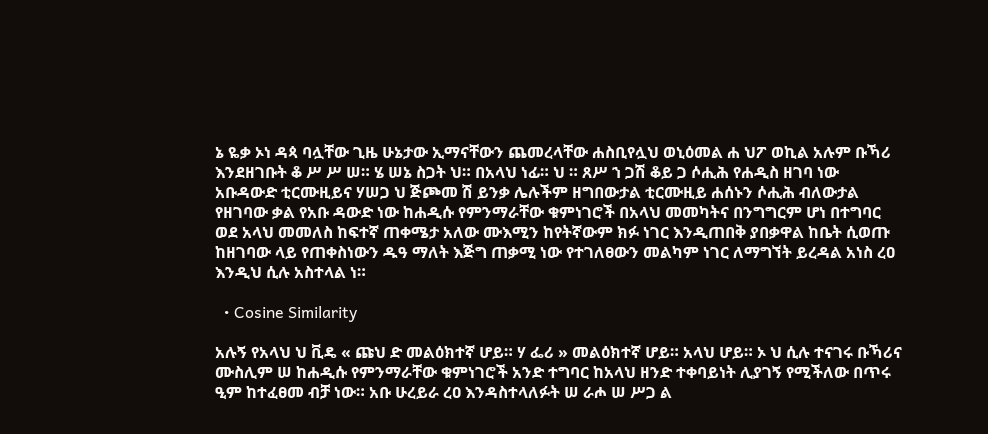ኔ ዬቃ ኦነ ዳጳ ባሏቸው ጊዜ ሁኔታው ኢማናቸውን ጨመረላቸው ሐስቢየሏህ ወኒዕመል ሐ ህፖ ወኪል አሉም ቡኻሪ እንደዘገቡት ቆ ሥ ሥ ሠ። ሄ ሠኔ ስጋት ህ። በአላህ ነፊ። ህ ። ጸሥ ኀ ጋሽ ቆይ ጋ ሶሒሕ የሐዲስ ዘገባ ነው አቡዳውድ ቲርሙዚይና ሃሠጋ ህ ጅጮመ ሽ ይንቃ ሌሉችም ዘግበውታል ቲርሙዚይ ሐሰኑን ሶሒሕ ብለውታል የዘገባው ቃል የአቡ ዳውድ ነው ከሐዲሱ የምንማራቸው ቁምነገሮች በአላህ መመካትና በንግግርም ሆነ በተግባር ወደ አላህ መመለስ ከፍተኛ ጠቀሜታ አለው ሙእሚን ከየትኛውም ክፉ ነገር እንዲጠበቅ ያበቃዋል ከቤት ሲወጡ ከዘገባው ላይ የጠቀስነውን ዱዓ ማለት እጅግ ጠቃሚ ነው የተገለፀውን መልካም ነገር ለማግኘት ይረዳል አነስ ረዐ እንዲህ ሲሉ አስተላል ነ።

  • Cosine Similarity

አሉኝ የአላህ ህ ቪዴ « ጩህ ድ መልዕክተኛ ሆይ። ሃ ፌሪ » መልዕክተኛ ሆይ። አላህ ሆይ። ኦ ህ ሲሉ ተናገሩ ቡኻሪና ሙስሊም ሠ ከሐዲሱ የምንማራቸው ቁምነገሮች አንድ ተግባር ከአላህ ዘንድ ተቀባይነት ሊያገኝ የሚችለው በጥሩ ዒም ከተፈፀመ ብቻ ነው። አቡ ሁረይራ ረዐ እንዳስተላለፉት ሠ ራሖ ሠ ሥጋ ል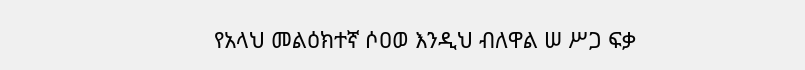የአላህ መልዕክተኛ ሶዐወ እንዲህ ብለዋል ሠ ሥጋ ፍቃ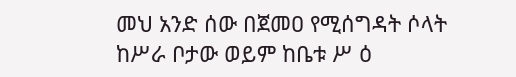መህ አንድ ሰው በጀመዐ የሚሰግዳት ሶላት ከሥራ ቦታው ወይም ከቤቱ ሥ ዕ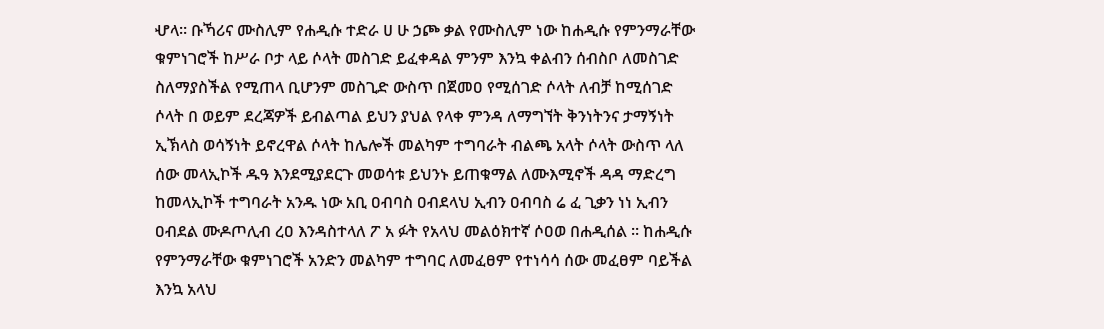ሇላ። ቡኻሪና ሙስሊም የሐዲሱ ተድራ ሀ ሁ ኃጮ ቃል የሙስሊም ነው ከሐዲሱ የምንማራቸው ቁምነገሮች ከሥራ ቦታ ላይ ሶላት መስገድ ይፈቀዳል ምንም እንኳ ቀልብን ሰብስቦ ለመስገድ ስለማያስችል የሚጠላ ቢሆንም መስጊድ ውስጥ በጀመዐ የሚሰገድ ሶላት ለብቻ ከሚሰገድ ሶላት በ ወይም ደረጃዎች ይብልጣል ይህን ያህል የላቀ ምንዳ ለማግኘት ቅንነትንና ታማኝነት ኢኽላስ ወሳኝነት ይኖረዋል ሶላት ከሌሎች መልካም ተግባራት ብልጫ አላት ሶላት ውስጥ ላለ ሰው መላኢኮች ዱዓ እንደሚያደርጉ መወሳቱ ይህንኑ ይጠቁማል ለሙእሚኖች ዳዳ ማድረግ ከመላኢኮች ተግባራት አንዱ ነው አቢ ዐብባስ ዐብደላህ ኢብን ዐብባስ ሬ ፈ ጊቃን ነነ ኢብን ዐብደል ሙዶጦሊብ ረዐ እንዳስተላለ ፖ አ ፉት የአላህ መልዕክተኛ ሶዐወ በሐዲሰል ። ከሐዲሱ የምንማራቸው ቁምነገሮች አንድን መልካም ተግባር ለመፈፀም የተነሳሳ ሰው መፈፀም ባይችል እንኳ አላህ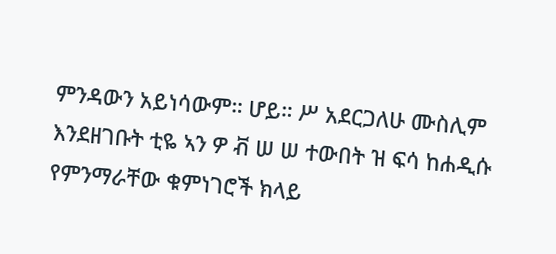ምንዳውን አይነሳውም። ሆይ። ሥ አደርጋለሁ ሙስሊም እንደዘገቡት ቲዬ ኣን ዎ ቭ ሠ ሠ ተውበት ዝ ፍሳ ከሐዲሱ የምንማራቸው ቁምነገሮች ክላይ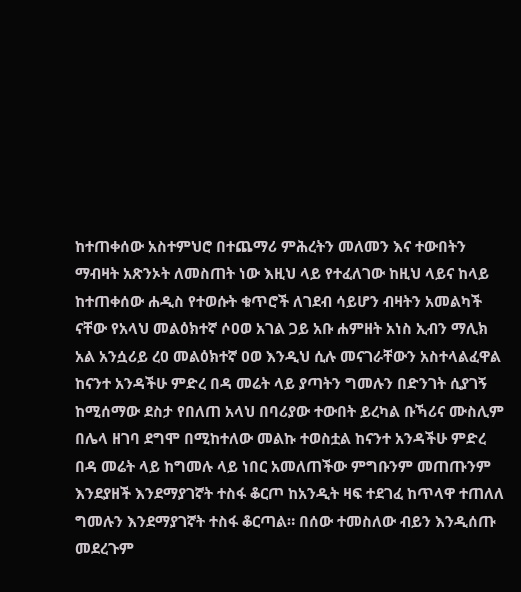ከተጠቀሰው አስተምህሮ በተጨማሪ ምሕረትን መለመን እና ተውበትን ማብዛት አጽንኦት ለመስጠት ነው እዚህ ላይ የተፈለገው ከዚህ ላይና ከላይ ከተጠቀሰው ሐዲስ የተወሱት ቁጥሮች ለገደብ ሳይሆን ብዛትን አመልካች ናቸው የአላህ መልዕክተኛ ሶዐወ አገል ጋይ አቡ ሐምዘት አነስ ኢብን ማሊክ አል አንሷሪይ ረዐ መልዕክተኛ ዐወ እንዲህ ሲሉ መናገራቸውን አስተላልፈዋል ከናንተ አንዳችሁ ምድረ በዳ መሬት ላይ ያጣትን ግመሉን በድንገት ሲያገኝ ከሚሰማው ደስታ የበለጠ አላህ በባሪያው ተውበት ይረካል ቡኻሪና ሙስሊም በሌላ ዘገባ ደግሞ በሚከተለው መልኩ ተወስቷል ከናንተ አንዳችሁ ምድረ በዳ መሬት ላይ ከግመሉ ላይ ነበር አመለጠችው ምግቡንም መጠጡንም እንደያዘች እንደማያገኛት ተስፋ ቆርጦ ከአንዲት ዛፍ ተደገፈ ከጥላዋ ተጠለለ ግመሉን እንደማያገኛት ተስፋ ቆርጣል። በሰው ተመስለው ብይን እንዲሰጡ መደረጉም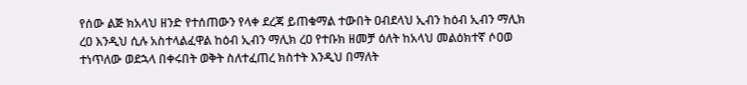የሰው ልጅ ክአላህ ዘንድ የተሰጠውን የላቀ ደረጃ ይጠቁማል ተውበት ዐብደላህ ኢብን ከዕብ ኢብን ማሊክ ረዐ እንዲህ ሲሉ አስተላልፈዋል ከዕብ ኢብን ማሊክ ረዐ የተቡክ ዘመቻ ዕለት ከአላህ መልዕክተኛ ሶዐወ ተነጥለው ወደኋላ በቀሩበት ወቅት ስለተፈጠረ ክስተት እንዲህ በማለት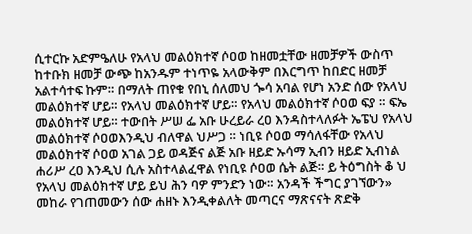ሲተርኩ አድምዔለሁ የአላህ መልዕክተኛ ሶዐወ ከዘመቷቸው ዘመቻዎች ውስጥ ከተቡክ ዘመቻ ውጭ ከአንዱም ተነጥዬ አላውቅም በእርግጥ ከበድር ዘመቻ አልተሳተፍ ኩም። በማለት ጠየቁ የበኒ ሰለመህ ጐሳ አባል የሆነ አንድ ሰው የአላህ መልዕክተኛ ሆይ። የአላህ መልዕክተኛ ሆይ። የአላህ መልዕክተኛ ሶዐወ ፍያ ። ፍኤ መልዕክተኛ ሆይ። ተውበት ሥሠ ፌ አቡ ሁረይራ ረዐ እንዳስተላለፉት ኤፔህ የአላህ መልዕክተኛ ሶዐወእንዲህ ብለዋል ህሥጋ ። ነቢዩ ሶዐወ ማሳለፋቸው የአላህ መልዕክተኛ ሶዐወ አገል ጋይ ወዳጅና ልጅ አቡ ዘይድ ኡሳማ ኢብን ዘይድ ኢብነል ሐሪሥ ረዐ እንዲህ ሲሉ አስተላልፈዋል የነቢዩ ሶዐወ ሴት ልጅ። ይ ትዕግስት ቆ ህ የአላህ መልዕክተኛ ሆይ ይህ ሕን ባዎ ምንድን ነው። አንዳች ችግር ያገኘውን» መከራ የገጠመውን ሰው ሐዘኑ እንዲቀልለት መጣርና ማጽናናት ጽድቅ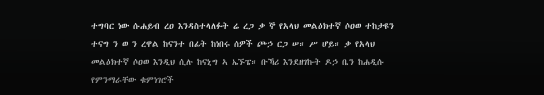ተግባር ነው ሱሐይብ ረዐ እንዳስተላለፉት ሬ ረጋ ቃ ኞ የአላህ መልዕክተኛ ሶዐወ ተከታዩን ተናግ ን ወ ን ረዋል ከናንተ በፊት ከነበሩ ሰዎች ጮኃ ርጋ ሠ። ሥ ሆይ። ቃ የአላህ መልዕክተኛ ሶዐወ እንዲህ ሲሉ ከናኒግ ኣ ኤኙፔ። ቡኻሪ እንደዘገኩት ዶኃ ቤን ከሐዲሱ የምንማራቸው ቁምነገሮች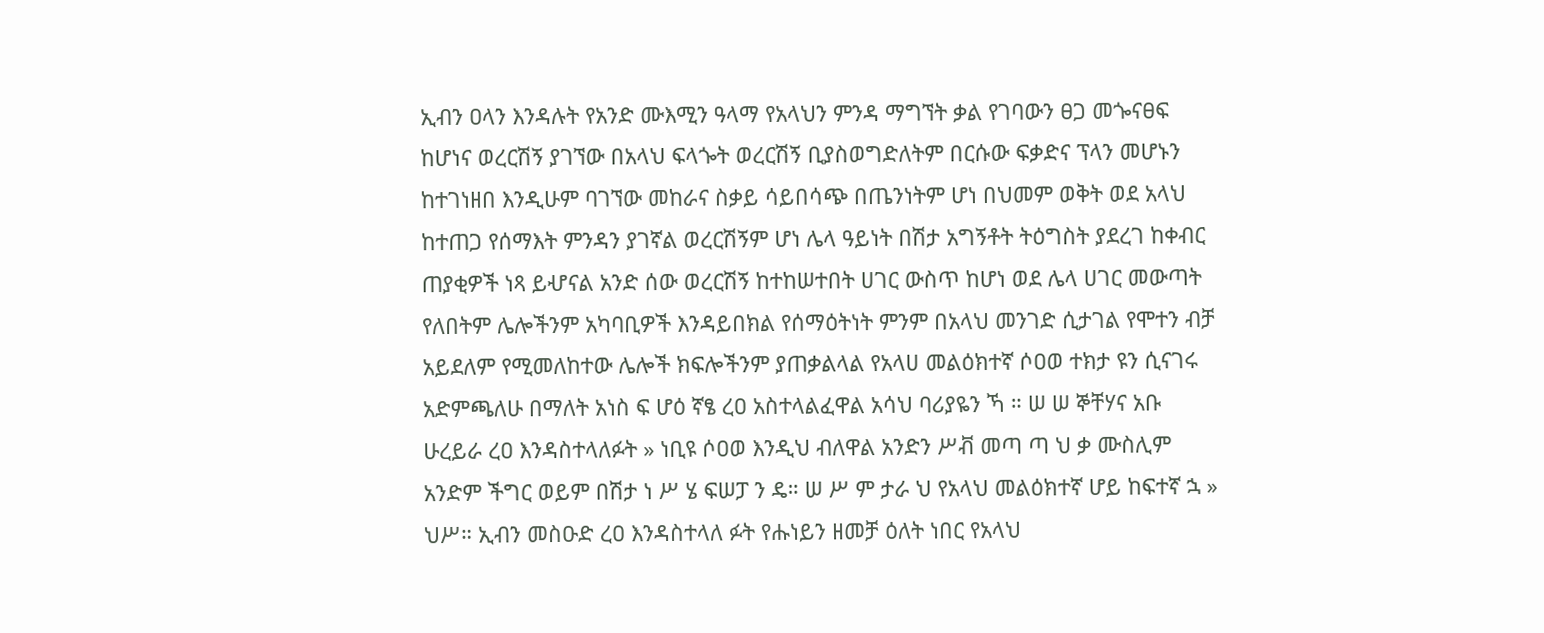ኢብን ዐላን እንዳሉት የአንድ ሙእሚን ዓላማ የአላህን ምንዳ ማግኘት ቃል የገባውን ፀጋ መጐናፀፍ ከሆነና ወረርሽኝ ያገኘው በአላህ ፍላጐት ወረርሽኝ ቢያስወግድለትም በርሱው ፍቃድና ፕላን መሆኑን ከተገነዘበ እንዲሁም ባገኘው መከራና ስቃይ ሳይበሳጭ በጤንነትም ሆነ በህመም ወቅት ወደ አላህ ከተጠጋ የሰማእት ምንዳን ያገኛል ወረርሽኝም ሆነ ሌላ ዓይነት በሽታ አግኝቶት ትዕግስት ያደረገ ከቀብር ጠያቂዎች ነጻ ይሇናል አንድ ሰው ወረርሽኝ ከተከሠተበት ሀገር ውስጥ ከሆነ ወደ ሌላ ሀገር መውጣት የለበትም ሌሎችንም አካባቢዎች እንዳይበክል የሰማዕትነት ምንም በአላህ መንገድ ሲታገል የሞተን ብቻ አይደለም የሚመለከተው ሌሎች ክፍሎችንም ያጠቃልላል የአላሀ መልዕክተኛ ሶዐወ ተክታ ዩን ሲናገሩ አድምጫለሁ በማለት አነስ ፍ ሆዕ ኛፄ ረዐ አስተላልፈዋል አሳህ ባሪያዬን ኻ ። ሠ ሠ ኞቸሃና አቡ ሁረይራ ረዐ እንዳስተላለፉት » ነቢዩ ሶዐወ እንዲህ ብለዋል አንድን ሥቭ መጣ ጣ ህ ቃ ሙስሊም አንድም ችግር ወይም በሽታ ነ ሥ ሄ ፍሠፓ ን ዴ። ሠ ሥ ም ታራ ህ የአላህ መልዕክተኛ ሆይ ከፍተኛ ኋ » ህሥ። ኢብን መስዑድ ረዐ እንዳስተላለ ፉት የሑነይን ዘመቻ ዕለት ነበር የአላህ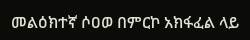መልዕክተኛ ሶዐወ በምርኮ አክፋፈል ላይ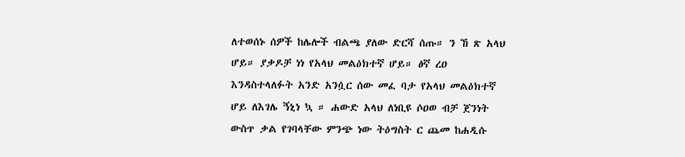ለተወሰኑ ሰዎች ከሌሎች ብልጫ ያለው ድርሻ ሰጡ። ን ኸ ጽ አላህ ሆይ። ያቃዶቻ ነነ የአላህ መልዕክተኛ ሆይ። ፅኛ ረዐ እንዳስተላለፉት አንድ አንሷር ሰው መፈ ባታ የአላህ መልዕክተኛ ሆይ ለእገሌ ኝኒነ ኳ ። ሐውድ አላህ ለነቢዩ ሶዐወ ብቻ ጀንነት ውስጥ ቃል የገባላቸው ምንጭ ነው ትዕግስት ር ጨመ ከሐዲሱ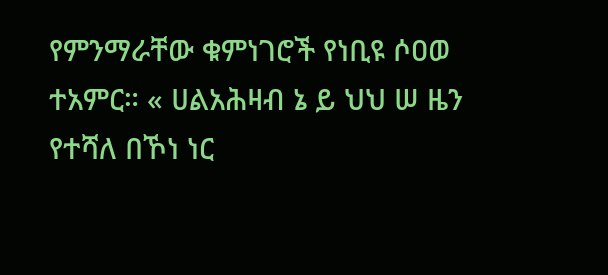የምንማራቸው ቁምነገሮች የነቢዩ ሶዐወ ተአምር። « ሀልአሕዛብ ኔ ይ ህህ ሠ ዜን የተሻለ በኾነ ነር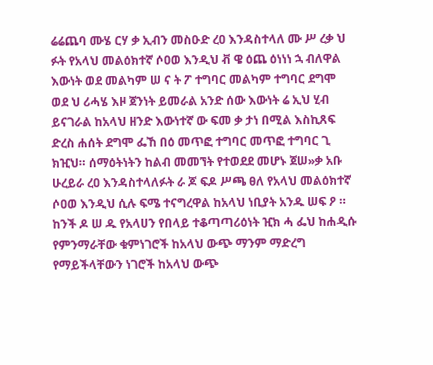ሬሬጨባ ሙሄ ርሃ ቃ ኢብን መስዑድ ረዐ እንዳስተላለ ሙ ሥ ረቃ ህ ፉት የአላህ መልዕክተኛ ሶዐወ እንዲህ ቭ ዌ ዕጨ ዕነነነ ኋ ብለዋል እውነት ወደ መልካም ሠ ና ት ፖ ተግባር መልካም ተግባር ደግሞ ወደ ህ ሪሓሄ እዞ ጀንነት ይመራል አንድ ሰው እውነት ሬ ኢህ ሂብ ይናገራል ከአላህ ዘንድ እውነተኛ ው ፍመ ቃ ታነ በሚል እስኪጸፍ ድረስ ሐሰት ደግሞ ፌኸ በዕ መጥፎ ተግባር መጥፎ ተግባር ጊ ክዢህ። ሰማዕትነትን ከልብ መመኘት የተወደደ መሆኑ ጀሠ»ቃ አቡ ሁረይራ ረዐ እንዳስተላለፉት ራ ጆ ፍዶ ሥጫ ፀለ የአላህ መልዕክተኛ ሶዐወ እንዲህ ሲሉ ፍሜ ተናግረዋል ከአላህ ነቢያት አንዱ ሠፍ ዖ ። ከንች ዶ ሠ ዱ የአላሀን የበላይ ተቆጣጣሪዕነት ዢክ ሓ ፌህ ከሐዲሱ የምንማራቸው ቁምነገሮች ከአላህ ውጭ ማንም ማድረግ የማይችላቸውን ነገሮች ከአላህ ውጭ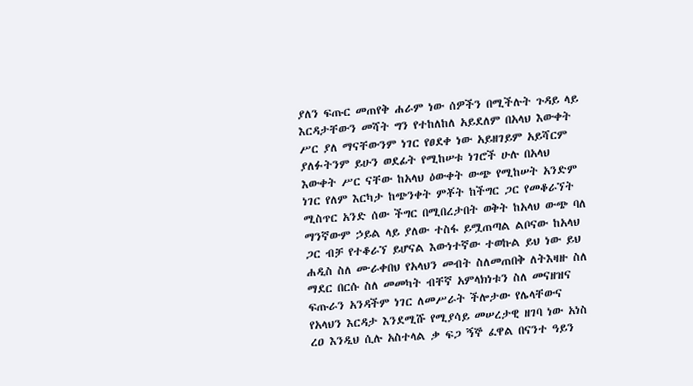ያለን ፍጡር መጠየቅ ሐራም ነው ሰዎችን በሚችሉት ጉዳይ ላይ እርዳታቸውን መሻት ግን የተከለከለ አይደለም በአላህ እውቀት ሥር ያለ ማናቸውንም ነገር የፀደቀ ነው አይዘገይም አይሻርም ያለፉትንም ይሁን ወደፊት የሚከሠቱ ነገሮች ሁሉ በአላህ እውቀት ሥር ናቸው ከአላህ ዕውቀት ውጭ የሚከሠት አንድም ነገር የለም እርካታ ከጭንቀት ምቾት ከችግር ጋር የመቆራኘት ሚስጥር አንድ ሰው ችግር በሚበረታበት ወቅት ከአላህ ውጭ ባለ ማንኛውም ኃይል ላይ ያለው ተስፋ ይሟጠጣል ልቦናው ከአላህ ጋር ብቻ የተቆራኘ ይሆናል እውነተኛው ተወኩል ይህ ነው ይህ ሐዲስ ስለ ሙራቀበህ የአላህን መብት ስለመጠበቅ ለትእዛዙ ስለ ማደር በርሱ ስለ መመካት ብቸኛ አምላክነቱን ስለ መናዘዝና ፍጡራን አንዳችም ነገር ለመሥራት ችሎታው የሌላቸውና የአላህን እርዳታ እንደሚሹ የሚያሳይ መሠረታዊ ዘገባ ነው አነስ ረዐ እንዲህ ሲሉ አስተላል ቃ ፍጋ ኝኞ ፈዋል በናንተ ዓይን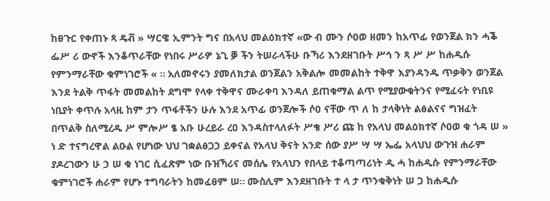ከፀጉር የቀጠኑ ጻ ዴቭ » ሣርዌ ኢምንት ግና በአላህ መልዕክተኛ «ው ብ ሙን ሶዐወ ዘመን ከአጥፊ የወንጀል ክን ሓቕ ፌሥ ሪ ውኖች እንቆጥራቸው የነበሩ ሥራዎ ኔጊ ቓ ችን ትሠራላችሁ ቡኻሪ እንደዘገቡት ሥኅ ን ጻ ሥ ሥ ከሐዲሱ የምንማራቸው ቁምነገሮች « ። አለመኖሩን ያመለክታል ወንጀልን አቅልሎ መመልከት ተቅዋ እያንዳንዱ ጥቃቅን ወንጀል እንደ ትልቅ ጥፋት መመልከት ደግሞ የላቀ ተቅዋና ሙራቀባ እንዳለ ይጠቁማል ልጥ የሚያውቁትንና የሚፈሩት የነቢዩ ነቢያት ቀጥሉ አላዚ ከም ታን ጥፋቶችን ሁሉ እንደ አጥፊ ወንጀሎች ሶዐ ናቸው ጥ ለ ከ ታላቅነት ልፅልናና ግዝፈት በጥልቅ ስለሚረዱ ሥ ምሎሥ ፄ አቡ ሁረይራ ረዐ እንዳስተላለፉት ሥቄ ሥሪ ጩ ከ የአላህ መልዕክተኛ ሶዐወ ቁ ጎዳ ሠ » ነ ድ ተናግረዋል ልዑል የሆነው ህህ ገቋልፅጋኃ ይቀናል የአላህ ቅናት አንድ ሰው ያሥ ሣ ሣ ኤፌ አላህህ ውጉዝ ሐራም ያዶረገውን ሁ ኃ ሠ ቁ ነገር ሲፈጽም ነው ቡዝኻሪና መሰሌ የአላህን የበላይ ተቆጣጣሪነት ዲ ሓ ከሐዲሱ የምንማራቸው ቁምነገሮች ሐራም የሆኑ ተግባራትን ከመፈፀም ሠ። ሙስሊም እንደዘገቡት ተ ላ ታ ጥንቁቅነት ሠ ጋ ከሐዲሱ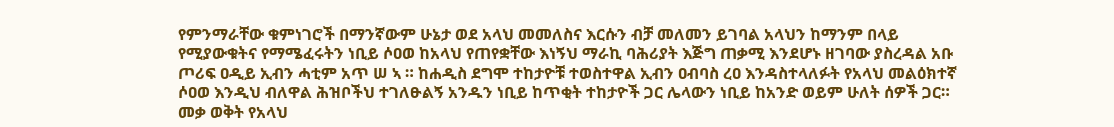የምንማራቸው ቁምነገሮች በማንኛውም ሁኔታ ወደ አላህ መመለስና እርሱን ብቻ መለመን ይገባል አላህን ከማንም በላይ የሚያውቁትና የማሜፈሩትን ነቢይ ሶዐወ ከአላህ የጠየቋቸው እነኝህ ማራኪ ባሕሪያት እጅግ ጠቃሚ እንደሆኑ ዘገባው ያስረዳል አቡ ጦሪፍ ዐዲይ ኢብን ሓቲም አጥ ሠ ኣ ። ከሐዲስ ደግሞ ተከታዮቹ ተወስተዋል ኢብን ዐብባስ ረዐ እንዳስተላለፉት የአላህ መልዕክተኛ ሶዐወ እንዲህ ብለዋል ሕዝቦችህ ተገለፁልኝ አንዱን ነቢይ ከጥቂት ተከታዮች ጋር ሌላውን ነቢይ ከአንድ ወይም ሁለት ሰዎች ጋር። መቃ ወቅት የአላህ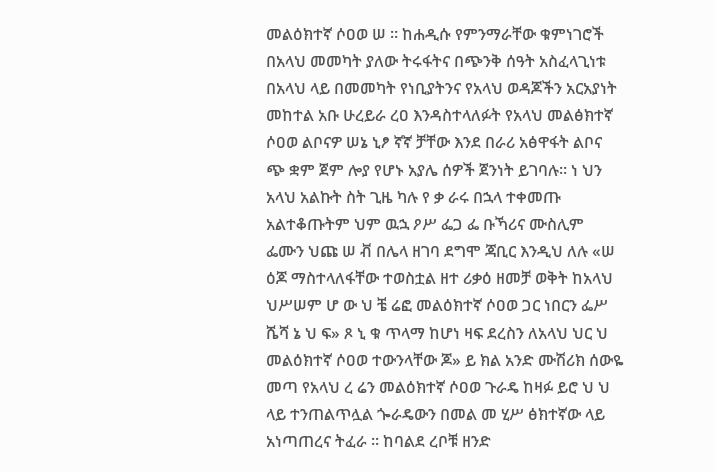መልዕክተኛ ሶዐወ ሠ ። ከሐዲሱ የምንማራቸው ቁምነገሮች በአላህ መመካት ያለው ትሩፋትና በጭንቅ ሰዓት አስፈላጊነቱ በአላህ ላይ በመመካት የነቢያትንና የአላህ ወዳጆችን አርአያነት መከተል አቡ ሁረይራ ረዐ እንዳስተላለፉት የአላህ መልፅክተኛ ሶዐወ ልቦናዎ ሠኔ ኒፆ ኛኛ ቻቸው እንደ በራሪ አፅዋፋት ልቦና ጭ ቋም ጀም ሎያ የሆኑ አያሌ ሰዎች ጀንነት ይገባሉ። ነ ህን አላህ አልኩት ስት ጊዜ ካሉ የ ቃ ራሩ በኋላ ተቀመጡ አልተቆጡትም ህም ዉኋ ዖሥ ፌጋ ፌ ቡኻሪና ሙስሊም ፌሙን ህጩ ሠ ቭ በሌላ ዘገባ ደግሞ ጃቢር እንዲህ ለሉ «ሠ ዕጆ ማስተላለፋቸው ተወስቷል ዘተ ሪቃዕ ዘመቻ ወቅት ከአላህ ህሥሠም ሆ ው ህ ቼ ሬፎ መልዕክተኛ ሶዐወ ጋር ነበርን ፌሥ ሼሻ ኔ ህ ፍ» ጾ ኒ ቁ ጥላማ ከሆነ ዛፍ ደረስን ለአላህ ህር ህ መልዕክተኛ ሶዐወ ተውንላቸው ጆ» ይ ክል አንድ ሙሽሪክ ሰውዬ መጣ የአላህ ረ ሬን መልዕክተኛ ሶዐወ ጉራዴ ከዛፉ ይሮ ህ ህ ላይ ተንጠልጥሏል ጐራዴውን በመል መ ሂሥ ፅክተኛው ላይ አነጣጠረና ትፈራ ። ከባልደ ረቦቹ ዘንድ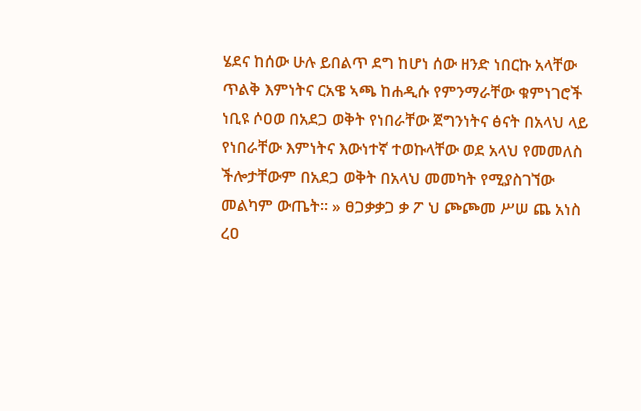ሄደና ከሰው ሁሉ ይበልጥ ደግ ከሆነ ሰው ዘንድ ነበርኩ አላቸው ጥልቅ እምነትና ርአዌ ኣጫ ከሐዲሱ የምንማራቸው ቁምነገሮች ነቢዩ ሶዐወ በአደጋ ወቅት የነበራቸው ጀግንነትና ፅናት በአላህ ላይ የነበራቸው እምነትና እውነተኛ ተወኩላቸው ወደ አላህ የመመለስ ችሎታቸውም በአደጋ ወቅት በአላህ መመካት የሚያስገኘው መልካም ውጤት። » ፀጋቃቃጋ ቃ ፖ ህ ጮጮመ ሥሠ ጨ አነስ ረዐ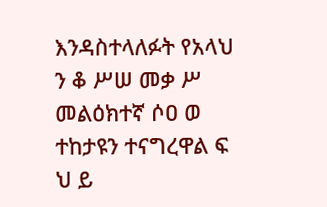እንዳስተላለፉት የአላህ ን ቆ ሥሠ መቃ ሥ መልዕክተኛ ሶዐ ወ ተከታዩን ተናግረዋል ፍ ህ ይ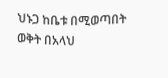ህኑጋ ከቤቱ በሚወጣበት ወቅት በአላህ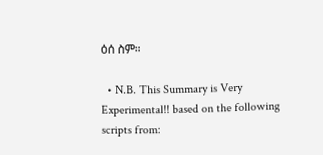ዕሰ ስም።

  • N.B. This Summary is Very Experimental!! based on the following scripts from: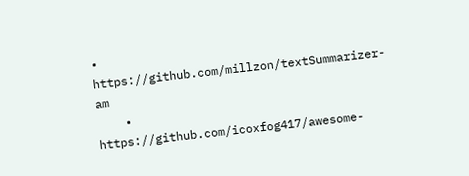• https://github.com/millzon/textSummarizer-am
    • https://github.com/icoxfog417/awesome-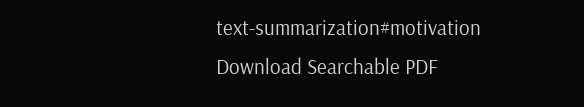text-summarization#motivation
Download Searchable PDF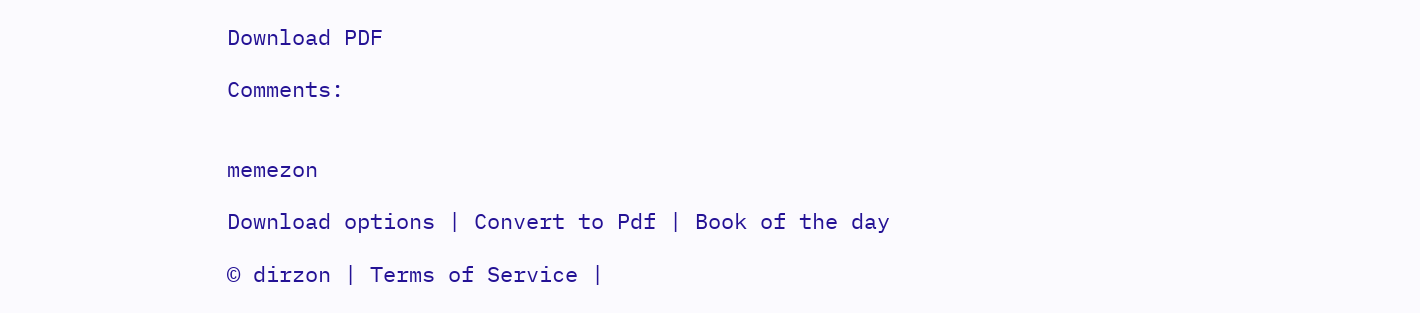Download PDF

Comments:


memezon

Download options | Convert to Pdf | Book of the day

© dirzon | Terms of Service |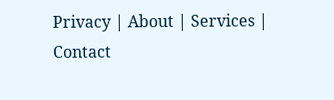Privacy | About | Services | Contact